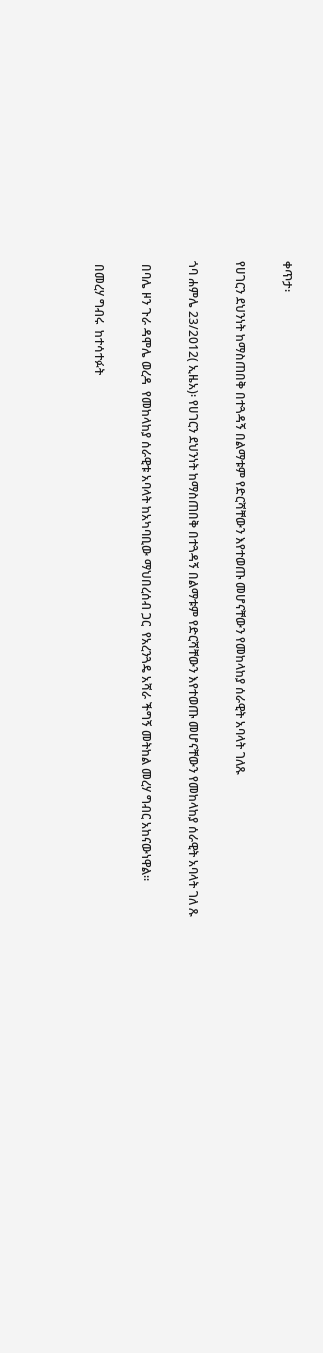ቀጥታ፡

የሀገርን ደህንነት ከማስጠበቅ በተጓዳኝ በልማቱም የድርሻቸውን እየተወጡ መሆናቸውን የመከላከያ ሰራዊት አባላት ገለጹ

ጎባ ሐምሌ 23/2012( ኢዜአ)፡ የሀገርን ደህንነት ከማስጠበቅ በተጓዳኝ በልማቱም የድርሻቸውን እየተወጡ መሆናቸውን የመከላከያ ሰራዊት አባላት ገለ ጹ

 በባሌ ዞን ጉራ ዳሞሌ ወረዳ  የመከላከያ ሰራዊቱ አባላት ከአካባቢው ማህበረሰብ ጋር  የአረንጓዴ አሻራ ችግኝ መትከል መረሃ ግብር አከናውነዋል።

 በመረሃ ግብሩ  ከተሳተፉት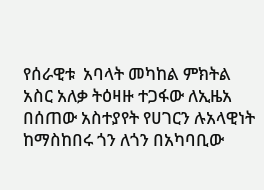የሰራዊቱ  አባላት መካከል ምክትል አስር አለቃ ትዕዛዙ ተጋፋው ለኢዜአ በሰጠው አስተያየት የሀገርን ሉአላዊነት ከማስከበሩ ጎን ለጎን በአካባቢው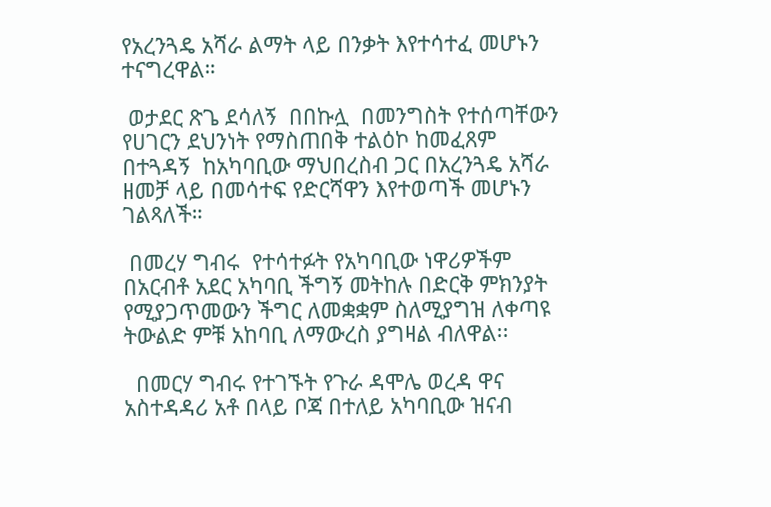የአረንጓዴ አሻራ ልማት ላይ በንቃት እየተሳተፈ መሆኑን ተናግረዋል።

 ወታደር ጽጌ ደሳለኝ  በበኩሏ  በመንግስት የተሰጣቸውን የሀገርን ደህንነት የማስጠበቅ ተልዕኮ ከመፈጸም በተጓዳኝ  ከአካባቢው ማህበረስብ ጋር በአረንጓዴ አሻራ ዘመቻ ላይ በመሳተፍ የድርሻዋን እየተወጣች መሆኑን ገልጻለች።

 በመረሃ ግብሩ  የተሳተፉት የአካባቢው ነዋሪዎችም  በአርብቶ አደር አካባቢ ችግኝ መትከሉ በድርቅ ምክንያት የሚያጋጥመውን ችግር ለመቋቋም ስለሚያግዝ ለቀጣዩ ትውልድ ምቹ አከባቢ ለማውረስ ያግዛል ብለዋል፡፡

  በመርሃ ግብሩ የተገኙት የጉራ ዳሞሌ ወረዳ ዋና አስተዳዳሪ አቶ በላይ ቦጃ በተለይ አካባቢው ዝናብ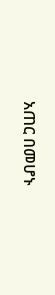አጠር በመሆኑ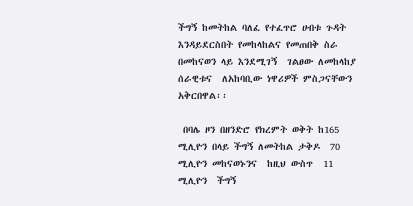ችግኝ ከመትከል ባለፈ የተፈጥሮ ሀብቱ ጉዳት እንዳይደርስበት የመከላከልና የመጠበቅ ስራ በመከናወን ላይ እንደሚገኝ  ገልፀው ለመከላከያ ሰራዊቱና  ለአከባቢው ነዋሪዎች ምስጋናቸውን አቅርበዋል፡፡

 በባሌ ዞን በዘንድሮ የክረምት ወቅት ከ165 ሚሊዮን በላይ ችግኝ ለመትከል ታቅዶ  70 ሚሊዮን መከናወኑንና  ከዚህ ውስጥ  11 ሚሊዮን  ችግኝ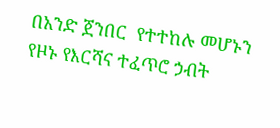በአንድ ጀንበር  የተተከሉ መሆኑን  የዞኑ የእርሻና ተፈጥሮ ኃብት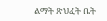ልማት ጽህፈት ቤት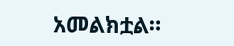አመልክቷል።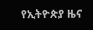የኢትዮጵያ ዜና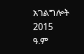አገልግሎት
2015
ዓ.ም